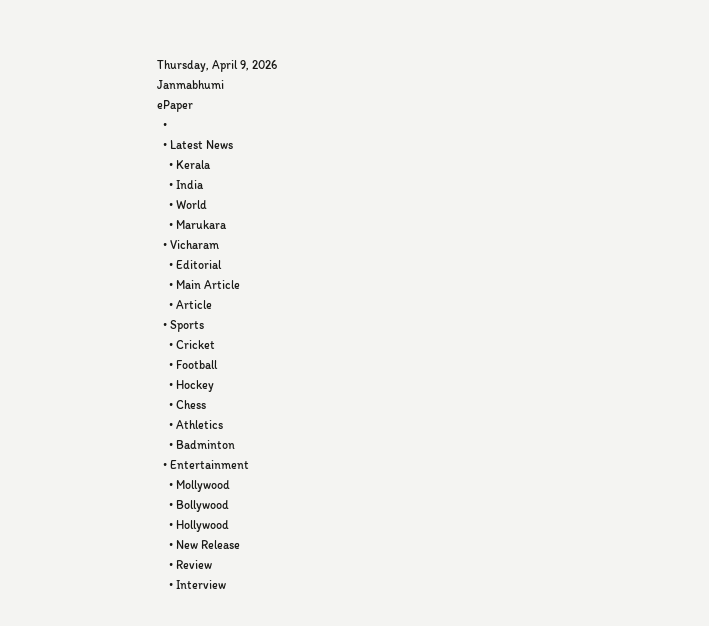Thursday, April 9, 2026
Janmabhumi
ePaper
  •
  • Latest News
    • Kerala
    • India
    • World
    • Marukara
  • Vicharam
    • Editorial
    • Main Article
    • Article
  • Sports
    • Cricket
    • Football
    • Hockey
    • Chess
    • Athletics
    • Badminton
  • Entertainment
    • Mollywood
    • Bollywood
    • Hollywood
    • New Release
    • Review
    • Interview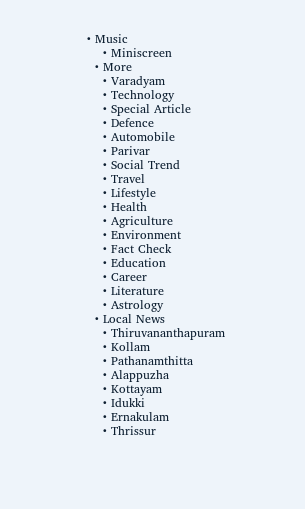• Music
    • Miniscreen
  • More
    • Varadyam
    • Technology
    • Special Article
    • Defence
    • Automobile
    • Parivar
    • Social Trend
    • Travel
    • Lifestyle
    • Health
    • Agriculture
    • Environment
    • Fact Check
    • Education
    • Career
    • Literature
    • Astrology
  • Local News
    • Thiruvananthapuram
    • Kollam
    • Pathanamthitta
    • Alappuzha
    • Kottayam
    • Idukki
    • Ernakulam
    • Thrissur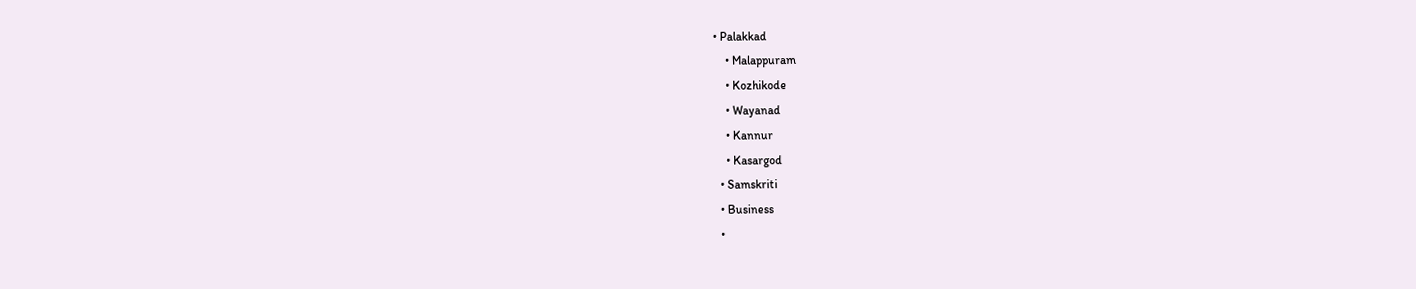• Palakkad
    • Malappuram
    • Kozhikode
    • Wayanad
    • Kannur
    • Kasargod
  • Samskriti
  • Business
  •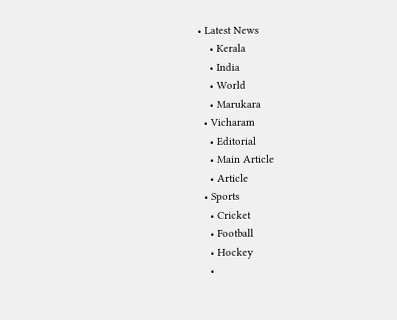• Latest News
    • Kerala
    • India
    • World
    • Marukara
  • Vicharam
    • Editorial
    • Main Article
    • Article
  • Sports
    • Cricket
    • Football
    • Hockey
    •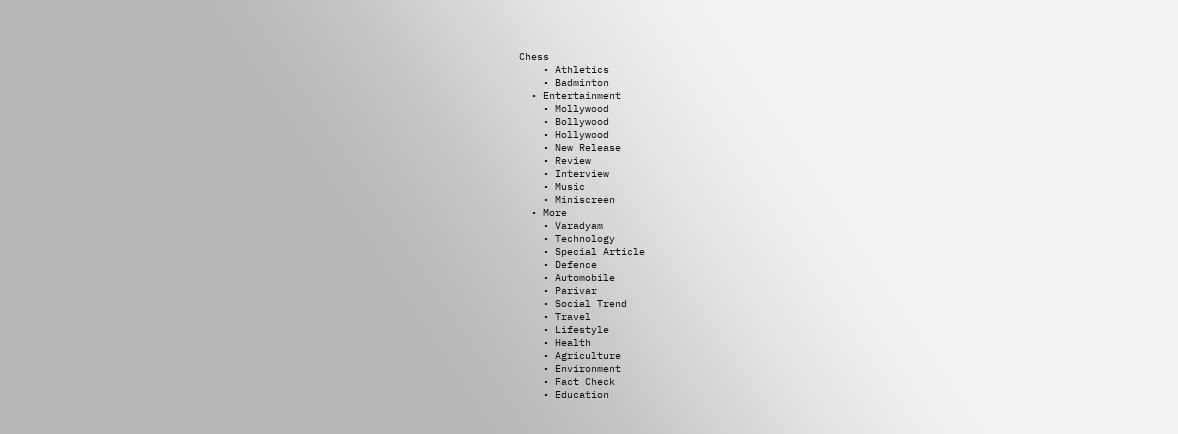Chess
    • Athletics
    • Badminton
  • Entertainment
    • Mollywood
    • Bollywood
    • Hollywood
    • New Release
    • Review
    • Interview
    • Music
    • Miniscreen
  • More
    • Varadyam
    • Technology
    • Special Article
    • Defence
    • Automobile
    • Parivar
    • Social Trend
    • Travel
    • Lifestyle
    • Health
    • Agriculture
    • Environment
    • Fact Check
    • Education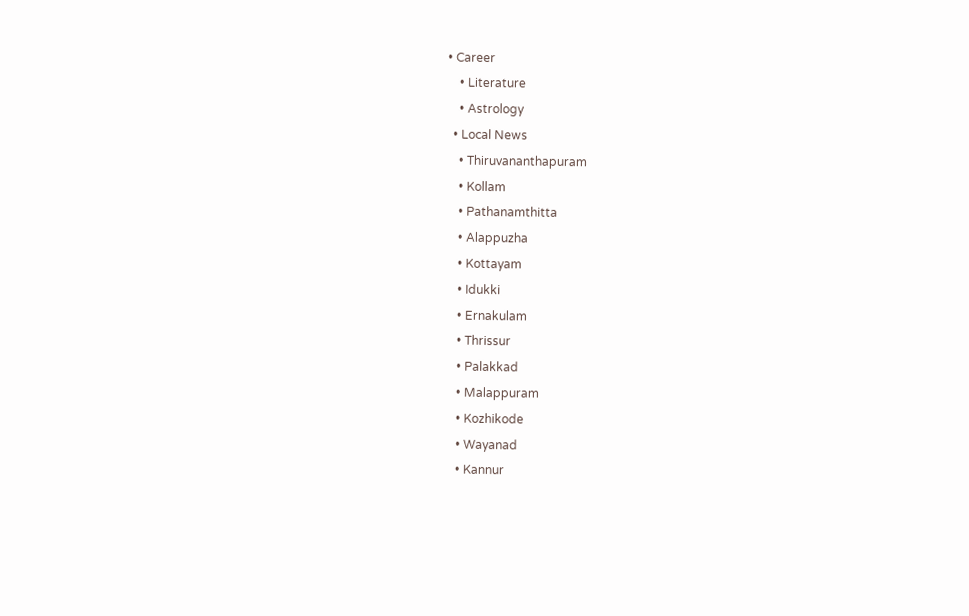• Career
    • Literature
    • Astrology
  • Local News
    • Thiruvananthapuram
    • Kollam
    • Pathanamthitta
    • Alappuzha
    • Kottayam
    • Idukki
    • Ernakulam
    • Thrissur
    • Palakkad
    • Malappuram
    • Kozhikode
    • Wayanad
    • Kannur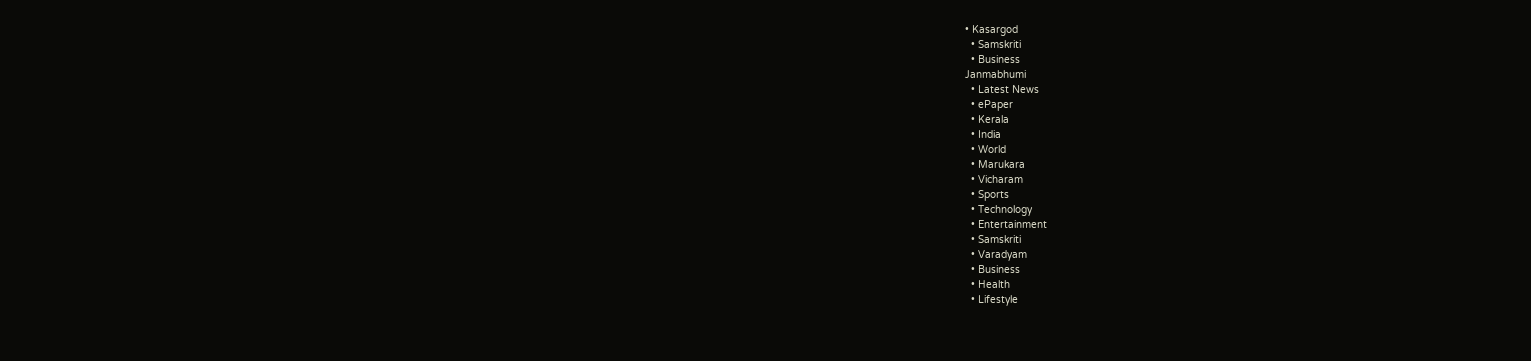• Kasargod
  • Samskriti
  • Business
Janmabhumi
  • Latest News
  • ePaper
  • Kerala
  • India
  • World
  • Marukara
  • Vicharam
  • Sports
  • Technology
  • Entertainment
  • Samskriti
  • Varadyam
  • Business
  • Health
  • Lifestyle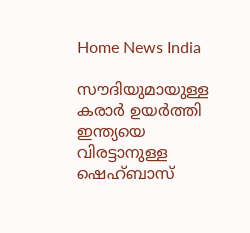Home News India

സൗദിയുമായുള്ള കരാര്‍ ഉയര്‍ത്തി ഇന്ത്യയെ വിരട്ടാനുള്ള ഷെഹ്ബാസ്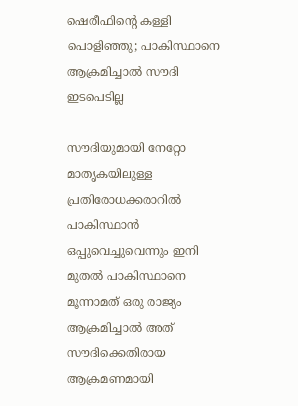ഷെരീഫിന്റെ കള്ളി പൊളിഞ്ഞു; പാകിസ്ഥാനെ ആക്രമിച്ചാല്‍ സൗദി ഇടപെടില്ല

സൗദിയുമായി നേറ്റോ മാതൃകയിലുള്ള പ്രതിരോധക്കരാറില്‍ പാകിസ്ഥാന്‍ ഒപ്പുവെച്ചുവെന്നും ഇനി മുതല്‍ പാകിസ്ഥാനെ മൂന്നാമത് ഒരു രാജ്യം ആക്രമിച്ചാല്‍ അത് സൗദിക്കെതിരായ ആക്രമണമായി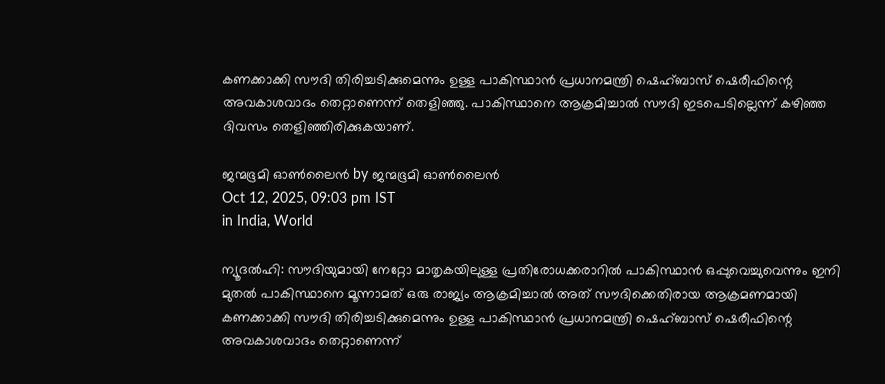കണക്കാക്കി സൗദി തിരിച്ചടിക്കുമെന്നും ഉള്ള പാകിസ്ഥാന്‍ പ്രധാനമന്ത്രി ഷെഹ്ബാസ് ഷെരീഫിന്റെ അവകാശവാദം തെറ്റാണെന്ന് തെളിഞ്ഞു. പാകിസ്ഥാനെ ആക്രമിച്ചാല്‍ സൗദി ഇടപെടില്ലെന്ന് കഴിഞ്ഞ ദിവസം തെളിഞ്ഞിരിക്കുകയാണ്.

ജന്മഭൂമി ഓണ്‍ലൈന്‍ by ജന്മഭൂമി ഓണ്‍ലൈന്‍
Oct 12, 2025, 09:03 pm IST
in India, World

ന്യൂദല്‍ഹി: സൗദിയുമായി നേറ്റോ മാതൃകയിലുള്ള പ്രതിരോധക്കരാറില്‍ പാകിസ്ഥാന്‍ ഒപ്പുവെച്ചുവെന്നും ഇനി മുതല്‍ പാകിസ്ഥാനെ മൂന്നാമത് ഒരു രാജ്യം ആക്രമിച്ചാല്‍ അത് സൗദിക്കെതിരായ ആക്രമണമായി കണക്കാക്കി സൗദി തിരിച്ചടിക്കുമെന്നും ഉള്ള പാകിസ്ഥാന്‍ പ്രധാനമന്ത്രി ഷെഹ്ബാസ് ഷെരീഫിന്റെ അവകാശവാദം തെറ്റാണെന്ന്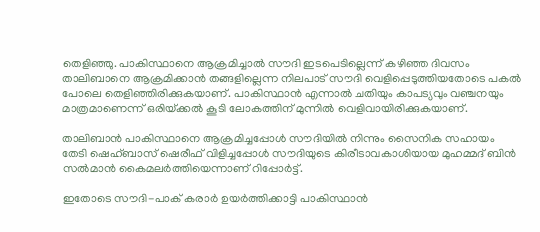തെളിഞ്ഞു. പാകിസ്ഥാനെ ആക്രമിച്ചാല്‍ സൗദി ഇടപെടില്ലെന്ന് കഴിഞ്ഞ ദിവസം താലിബാനെ ആക്രമിക്കാന്‍ തങ്ങളില്ലെന്ന നിലപാട് സൗദി വെളിപ്പെടുത്തിയതോടെ പകല്‍ പോലെ തെളിഞ്ഞിരിക്കുകയാണ്. പാകിസ്ഥാന്‍ എന്നാല്‍ ചതിയും കാപട്യവും വഞ്ചനയും മാത്രമാണെന്ന് ഒരിയ്‌ക്കല്‍ കൂടി ലോകത്തിന് മുന്നില്‍ വെളിവായിരിക്കുകയാണ്.

താലിബാന്‍ പാകിസ്ഥാനെ ആക്രമിച്ചപ്പോള്‍ സൗദിയില്‍ നിന്നും സൈനിക സഹായം തേടി ഷെഹ്ബാസ് ഷെരീഫ് വിളിച്ചപ്പോള്‍ സൗദിയുടെ കിരീടാവകാശിയായ മുഹമ്മദ് ബിന്‍ സല്‍മാന്‍ കൈമലര്‍ത്തിയെന്നാണ് റിപ്പോര്‍ട്ട്.

ഇതോടെ സൗദി-പാക് കരാര്‍ ഉയര്‍ത്തിക്കാട്ടി പാകിസ്ഥാന്‍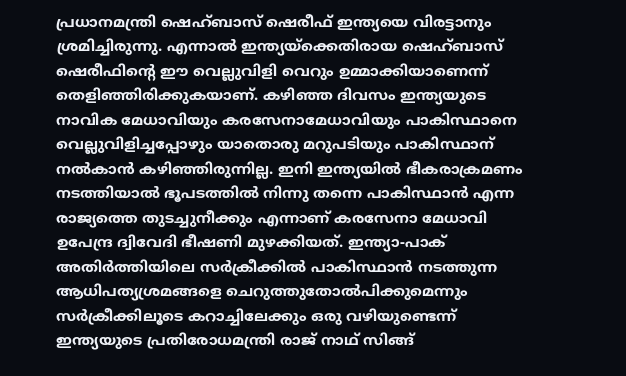പ്രധാനമന്ത്രി ഷെഹ്ബാസ് ഷെരീഫ് ഇന്ത്യയെ വിരട്ടാനും ശ്രമിച്ചിരുന്നു. എന്നാല്‍ ഇന്ത്യയ്‌ക്കെതിരായ ഷെഹ്ബാസ് ഷെരീഫിന്റെ ഈ വെല്ലുവിളി വെറും ഉമ്മാക്കിയാണെന്ന് തെളിഞ്ഞിരിക്കുകയാണ്. കഴിഞ്ഞ ദിവസം ഇന്ത്യയുടെ നാവിക മേധാവിയും കരസേനാമേധാവിയും പാകിസ്ഥാനെ വെല്ലുവിളിച്ചപ്പോഴും യാതൊരു മറുപടിയും പാകിസ്ഥാന് നല്‍കാന്‍ കഴിഞ്ഞിരുന്നില്ല. ഇനി ഇന്ത്യയില്‍ ഭീകരാക്രമണം നടത്തിയാല്‍ ഭൂപടത്തില്‍ നിന്നു തന്നെ പാകിസ്ഥാന്‍ എന്ന രാജ്യത്തെ തുടച്ചുനീക്കും എന്നാണ് കരസേനാ മേധാവി ഉപേന്ദ്ര ദ്വിവേദി ഭീഷണി മുഴക്കിയത്. ഇന്ത്യാ-പാക് അതിര്‍ത്തിയിലെ സര്‍ക്രീക്കില്‍ പാകിസ്ഥാന്‍ നടത്തുന്ന ആധിപത്യശ്രമങ്ങളെ ചെറുത്തുതോല്‍പിക്കുമെന്നും സര്‍ക്രീക്കിലൂടെ കറാച്ചിലേക്കും ഒരു വഴിയുണ്ടെന്ന് ഇന്ത്യയുടെ പ്രതിരോധമന്ത്രി രാജ് നാഥ് സിങ്ങ്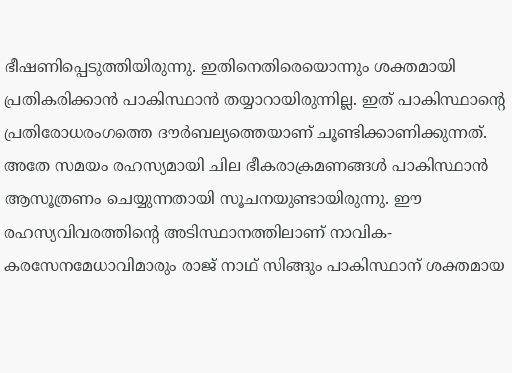ഭീഷണിപ്പെടുത്തിയിരുന്നു. ഇതിനെതിരെയൊന്നും ശക്തമായി പ്രതികരിക്കാന്‍ പാകിസ്ഥാന്‍ തയ്യാറായിരുന്നില്ല. ഇത് പാകിസ്ഥാന്റെ പ്രതിരോധരംഗത്തെ ദൗര്‍ബല്യത്തെയാണ് ചൂണ്ടിക്കാണിക്കുന്നത്. അതേ സമയം രഹസ്യമായി ചില ഭീകരാക്രമണങ്ങള്‍ പാകിസ്ഥാന്‍ ആസൂത്രണം ചെയ്യുന്നതായി സൂചനയുണ്ടായിരുന്നു. ഈ രഹസ്യവിവരത്തിന്റെ അടിസ്ഥാനത്തിലാണ് നാവിക-കരസേനമേധാവിമാരും രാജ് നാഥ് സിങ്ങും പാകിസ്ഥാന് ശക്തമായ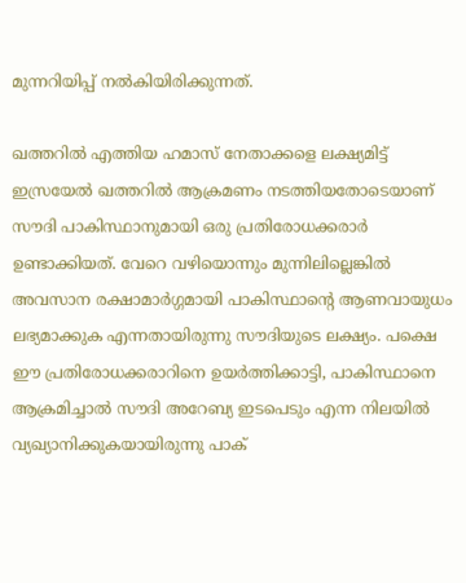മുന്നറിയിപ്പ് നല്‍കിയിരിക്കുന്നത്.

ഖത്തറില്‍ എത്തിയ ഹമാസ് നേതാക്കളെ ലക്ഷ്യമിട്ട് ഇസ്രയേല്‍ ഖത്തറില്‍ ആക്രമണം നടത്തിയതോടെയാണ് സൗദി പാകിസ്ഥാനുമായി ഒരു പ്രതിരോധക്കരാര്‍ ഉണ്ടാക്കിയത്. വേറെ വഴിയൊന്നും മുന്നിലില്ലെങ്കില്‍ അവസാന രക്ഷാമാര്‍ഗ്ഗമായി പാകിസ്ഥാന്റെ ആണവായുധം ലഭ്യമാക്കുക എന്നതായിരുന്നു സൗദിയുടെ ലക്ഷ്യം. പക്ഷെ ഈ പ്രതിരോധക്കരാറിനെ ഉയര്‍ത്തിക്കാട്ടി, പാകിസ്ഥാനെ ആക്രമിച്ചാല്‍ സൗദി അറേബ്യ ഇടപെടും എന്ന നിലയില്‍ വ്യഖ്യാനിക്കുകയായിരുന്നു പാക്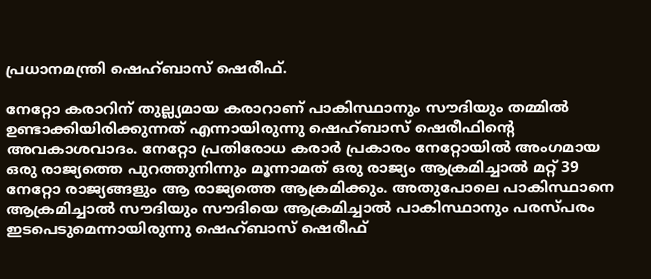പ്രധാനമന്ത്രി ഷെഹ്ബാസ് ഷെരീഫ്.

നേറ്റോ കരാറിന് തുല്ല്യമായ കരാറാണ് പാകിസ്ഥാനും സൗദിയും തമ്മില്‍ ഉണ്ടാക്കിയിരിക്കുന്നത് എന്നായിരുന്നു ഷെഹ്ബാസ് ഷെരീഫിന്റെ അവകാശവാദം. നേറ്റോ പ്രതിരോധ കരാര്‍ പ്രകാരം നേറ്റോയില്‍ അംഗമായ ഒരു രാജ്യത്തെ പുറത്തുനിന്നും മൂന്നാമത് ഒരു രാജ്യം ആക്രമിച്ചാല്‍ മറ്റ് 39 നേറ്റോ രാജ്യങ്ങളും ആ രാജ്യത്തെ ആക്രമിക്കും. അതുപോലെ പാകിസ്ഥാനെ ആക്രമിച്ചാല്‍ സൗദിയും സൗദിയെ ആക്രമിച്ചാല്‍ പാകിസ്ഥാനും പരസ്പരം ഇടപെടുമെന്നായിരുന്നു ഷെഹ്ബാസ് ഷെരീഫ്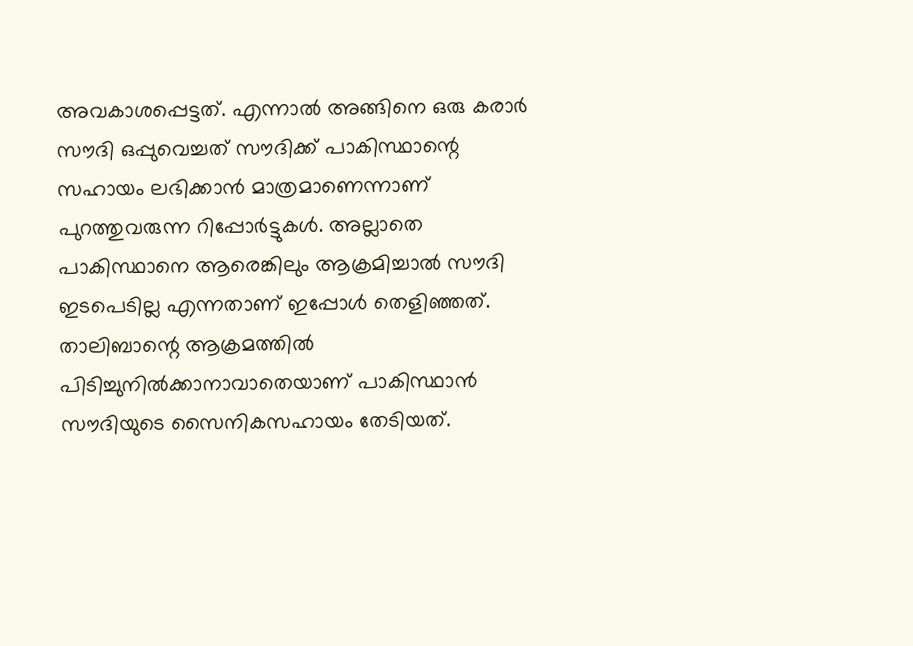അവകാശപ്പെട്ടത്. എന്നാല്‍ അങ്ങിനെ ഒരു കരാര്‍ സൗദി ഒപ്പുവെച്ചത് സൗദിക്ക് പാകിസ്ഥാന്റെ സഹായം ലഭിക്കാന്‍ മാത്രമാണെന്നാണ് പുറത്തുവരുന്ന റിപ്പോര്‍ട്ടുകള്‍. അല്ലാതെ പാകിസ്ഥാനെ ആരെങ്കിലും ആക്രമിച്ചാല്‍ സൗദി ഇടപെടില്ല എന്നതാണ് ഇപ്പോള്‍ തെളിഞ്ഞത്. താലിബാന്റെ ആക്രമത്തില്‍ പിടിച്ചുനില്‍ക്കാനാവാതെയാണ് പാകിസ്ഥാന്‍ സൗദിയുടെ സൈനികസഹായം തേടിയത്.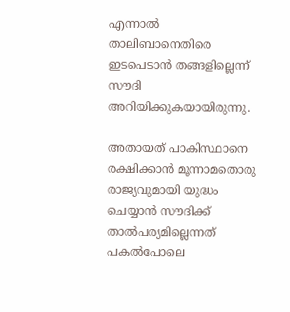എന്നാല്‍ താലിബാനെതിരെ ഇടപെടാന്‍ തങ്ങളില്ലെന്ന് സൗദി അറിയിക്കുകയായിരുന്നു.

അതായത് പാകിസ്ഥാനെ രക്ഷിക്കാന്‍ മൂന്നാമതൊരു രാജ്യവുമായി യുദ്ധം ചെയ്യാന്‍ സൗദിക്ക് താല്‍പര്യമില്ലെന്നത് പകല്‍പോലെ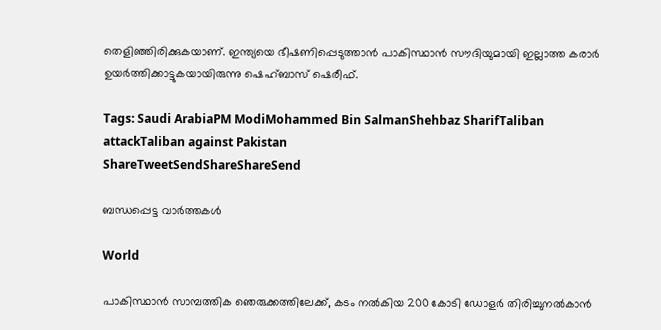തെളിഞ്ഞിരിക്കുകയാണ്. ഇന്ത്യയെ ഭീഷണിപ്പെടുത്താന്‍ പാകിസ്ഥാന്‍ സൗദിയുമായി ഇല്ലാത്ത കരാര്‍ ഉയര്‍ത്തിക്കാട്ടുകയായിരുന്നു ഷെഹ്ബാസ് ഷെരീഫ്.

Tags: Saudi ArabiaPM ModiMohammed Bin SalmanShehbaz SharifTaliban attackTaliban against Pakistan
ShareTweetSendShareShareSend

ബന്ധപ്പെട്ട വാര്‍ത്തകള്‍

World

പാകിസ്ഥാന്‍ സാമ്പത്തിക ഞെരുക്കത്തിലേക്ക്, കടം നല്‍കിയ 200 കോടി ഡോളര്‍ തിരിച്ചുനല്‍കാന്‍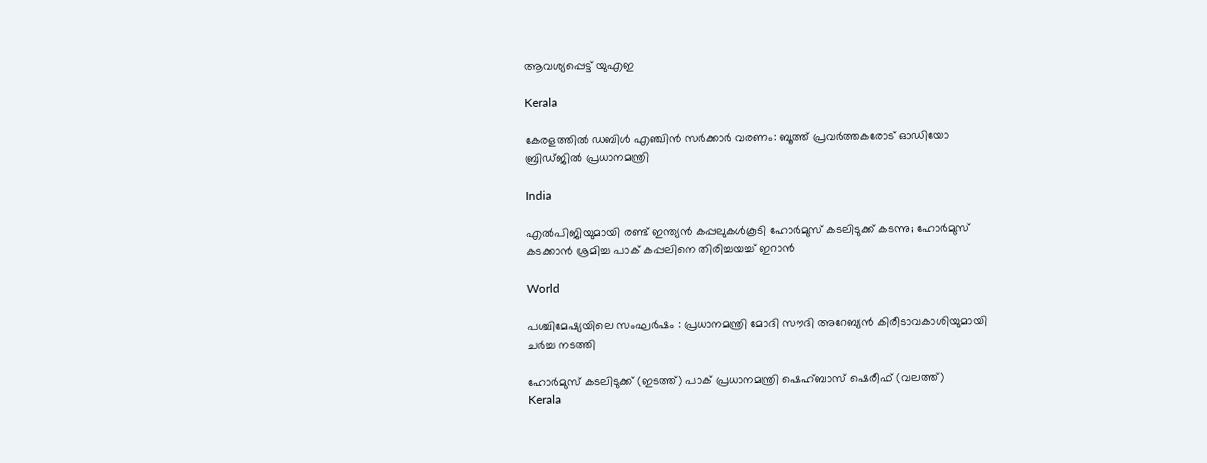ആവശ്യപ്പെട്ട് യുഎഇ

Kerala

കേരളത്തിൽ ഡബിൾ എഞ്ചിൻ സർക്കാർ വരണം: ബൂത്ത് പ്രവർത്തകരോട് ഓഡിയോ ബ്രിഡ്ജിൽ പ്രധാനമന്ത്രി

India

എൽപിജിയുമായി രണ്ട് ഇന്ത്യൻ കപ്പലുകൾകൂടി ഹോർമുസ് കടലിടുക്ക് കടന്നു; ഹോര്‍മുസ് കടക്കാന്‍ ശ്രമിച്ച പാക് കപ്പലിനെ തിരിച്ചയച്ച് ഇറാന്‍

World

പശ്ചിമേഷ്യയിലെ സംഘർഷം : പ്രധാനമന്ത്രി മോദി സൗദി അറേബ്യൻ കിരീടാവകാശിയുമായി ചർച്ച നടത്തി

ഹോര്‍മുസ് കടലിടുക്ക് (ഇടത്ത്) പാക് പ്രധാനമന്ത്രി ഷെഹ്ബാസ് ഷെരീഫ് (വലത്ത്)
Kerala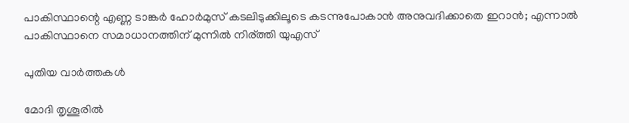പാകിസ്ഥാന്റെ എണ്ണ ടാങ്കര്‍ ഹോര്‍മുസ് കടലിടുക്കിലൂടെ കടന്നുപോകാന്‍ അനുവദിക്കാതെ ഇറാന്‍; എന്നാല്‍ പാകിസ്ഥാനെ സമാധാനത്തിന് മുന്നില്‍ നിര്ത്തി യുഎസ്

പുതിയ വാര്‍ത്തകള്‍

മോദി തൃശൂരില്‍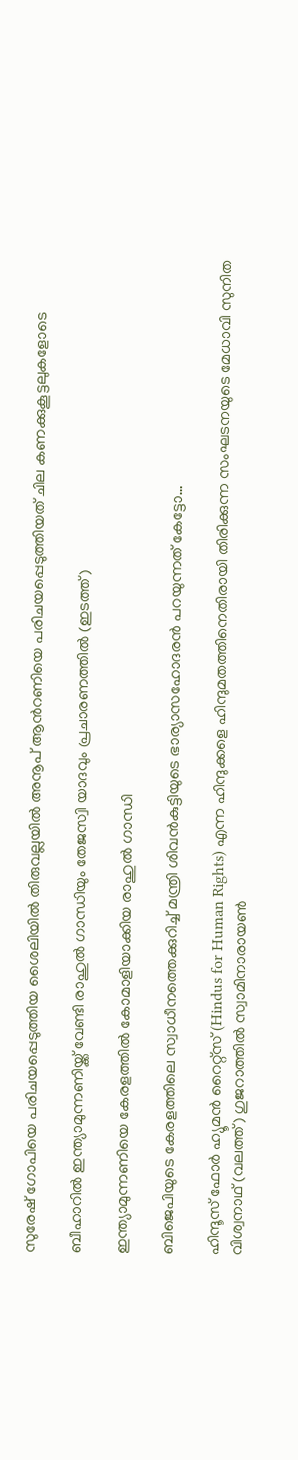സുരേഷ് ഗോപിയെ പരിചയപ്പെടുത്തിയ ശൈലിയില്‍ തിരുവല്ലയില്‍ അനൂപ് ആന്‍റണിയെ പരിചയപ്പെടുത്തിയത് ചില കണക്കുകൂട്ടലുകളോടെ

ബീഹാറില്‍ ഇന്ത്യാമുന്നണിയ്ക്ക് വേണ്ടി രാഹുല്‍ ഗാന്ധിയും തേജസ്വി യാദവും പ്രചാരണത്തില്‍ (ഇടത്ത്)

ഇന്ത്യാമുന്നണിയെ കേരളത്തില്‍ കോമാളിയാക്കിയ രാഹുല്‍ ഗാന്ധി

ബിജെപിയുടെ കേരളത്തിലെ സ്വാധീനത്തെക്കുറിച്ച് മന്ത്രി ശിവന്‍കുട്ടിയുടെ ഭാര്യാസഹോദരന്‍ പറയുന്നത് കേട്ടോ…

ഹിന്ദൂസ് ഫോര്‍ ഹ്യൂമന്‍ റൈറ്റ്സ് (Hindus for Human Rights) എന്ന ഹിന്ദുക്കളെ ഹിന്ദുമതത്തിനെതിരായി തിരിക്കുന്ന സംഘടനയുടെ മേധാവി സുനിത വിശ്വനാഥ് (വലത്ത്) ഗുജറാത്തില്‍ സ്വാമിനാരായണ്‍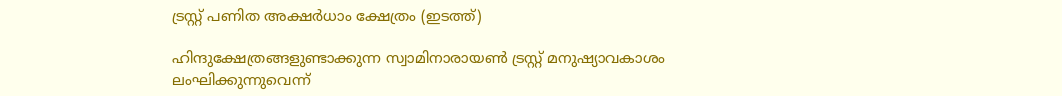ട്രസ്റ്റ് പണിത അക്ഷര്‍ധാം ക്ഷേത്രം (ഇടത്ത്)

ഹിന്ദുക്ഷേത്രങ്ങളുണ്ടാക്കുന്ന സ്വാമിനാരായണ്‍ ട്രസ്റ്റ് മനുഷ്യാവകാശം ലംഘിക്കുന്നുവെന്ന്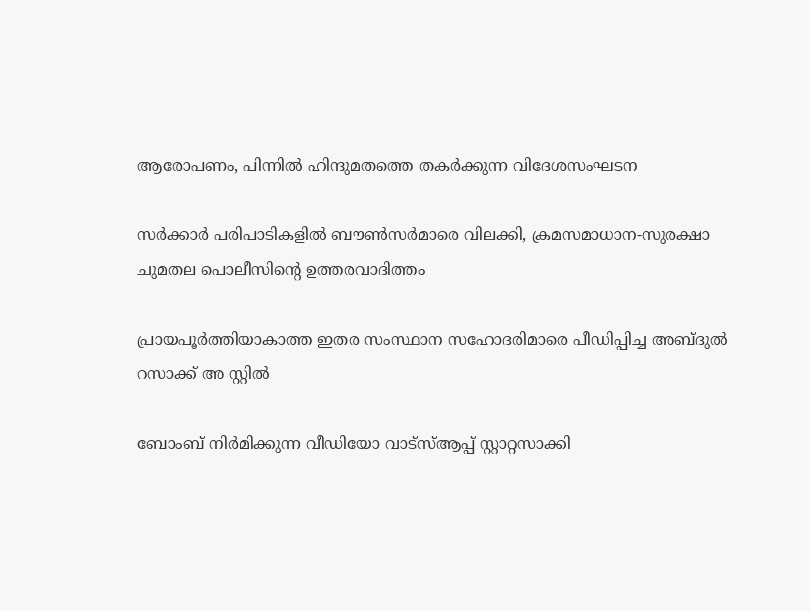ആരോപണം, പിന്നില്‍ ഹിന്ദുമതത്തെ തകര്‍ക്കുന്ന വിദേശസംഘടന

സര്‍ക്കാര്‍ പരിപാടികളില്‍ ബൗണ്‍സര്‍മാരെ വിലക്കി, ക്രമസമാധാന-സുരക്ഷാ ചുമതല പൊലീസിന്റെ ഉത്തരവാദിത്തം

പ്രായപൂര്‍ത്തിയാകാത്ത ഇതര സംസ്ഥാന സഹോദരിമാരെ പീഡിപ്പിച്ച അബ്ദുല്‍ റസാക്ക് അ സ്റ്റില്‍

ബോംബ് നിര്‍മിക്കുന്ന വീഡിയോ വാട്‌സ്ആപ്പ് സ്റ്റാറ്റസാക്കി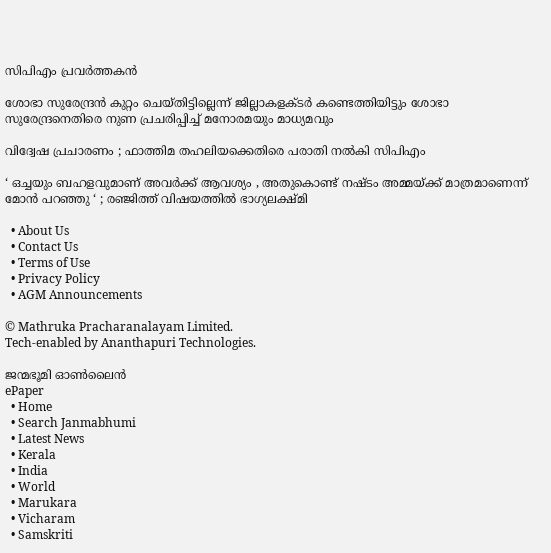സിപിഎം പ്രവര്‍ത്തകന്‍

ശോഭാ സുരേന്ദ്രന്‍ കുറ്റം ചെയ്തിട്ടില്ലെന്ന് ജില്ലാകളക്ടര്‍ കണ്ടെത്തിയിട്ടും ശോഭാ സുരേന്ദ്രനെതിരെ നുണ പ്രചരിപ്പിച്ച് മനോരമയും മാധ്യമവും

വിദ്വേഷ പ്രചാരണം ; ഫാത്തിമ തഹലിയക്കെതിരെ പരാതി നല്‍കി സിപിഎം

‘ ഒച്ചയും ബഹളവുമാണ് അവർക്ക് ആവശ്യം , അതുകൊണ്ട് നഷ്ടം അമ്മയ്‌ക്ക് മാത്രമാണെന്ന് മോൻ പറഞ്ഞു ‘ ; രഞ്ജിത്ത് വിഷയത്തിൽ ഭാഗ്യലക്ഷ്മി

  • About Us
  • Contact Us
  • Terms of Use
  • Privacy Policy
  • AGM Announcements

© Mathruka Pracharanalayam Limited.
Tech-enabled by Ananthapuri Technologies.

ജന്മഭൂമി ഓണ്‍ലൈന്‍
ePaper
  • Home
  • Search Janmabhumi
  • Latest News
  • Kerala
  • India
  • World
  • Marukara
  • Vicharam
  • Samskriti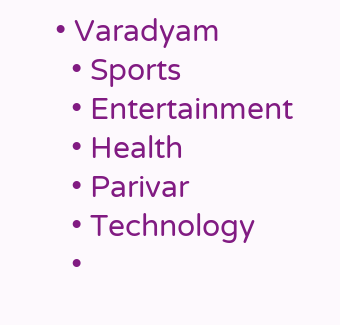• Varadyam
  • Sports
  • Entertainment
  • Health
  • Parivar
  • Technology
  •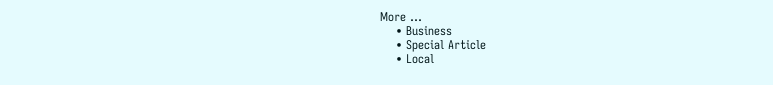More …
    • Business
    • Special Article
    • Local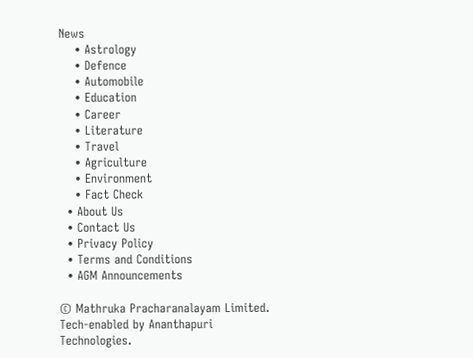News
    • Astrology
    • Defence
    • Automobile
    • Education
    • Career
    • Literature
    • Travel
    • Agriculture
    • Environment
    • Fact Check
  • About Us
  • Contact Us
  • Privacy Policy
  • Terms and Conditions
  • AGM Announcements

© Mathruka Pracharanalayam Limited.
Tech-enabled by Ananthapuri Technologies.